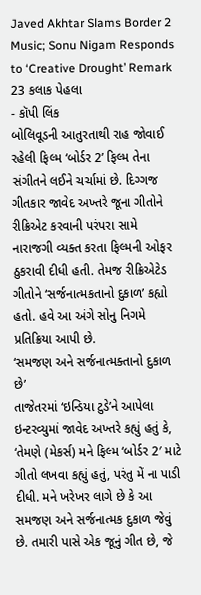Javed Akhtar Slams Border 2 Music; Sonu Nigam Responds to ‘Creative Drought’ Remark
23 કલાક પેહલા
- કૉપી લિંક
બોલિવૂડની આતુરતાથી રાહ જોવાઈ રહેલી ફિલ્મ ‘બોર્ડર 2’ ફિલ્મ તેના સંગીતને લઈને ચર્ચામાં છે. દિગ્ગજ ગીતકાર જાવેદ અખ્તરે જૂના ગીતોને રીક્રિએટ કરવાની પરંપરા સામે નારાજગી વ્યક્ત કરતા ફિલ્મની ઓફર ઠુકરાવી દીધી હતી. તેમજ રીક્રિએટેડ ગીતોને ‘સર્જનાત્મકતાનો દુકાળ’ કહ્યો હતો. હવે આ અંગે સોનુ નિગમે પ્રતિક્રિયા આપી છે.
‘સમજણ અને સર્જનાત્મક્તાનો દુકાળ છે’
તાજેતરમાં ‘ઇન્ડિયા ટુડે’ને આપેલા ઇન્ટરવ્યુમાં જાવેદ અખ્તરે કહ્યું હતું કે, ‘તેમણે (મેકર્સ) મને ફિલ્મ ‘બોર્ડર 2′ માટે ગીતો લખવા કહ્યું હતું, પરંતુ મેં ના પાડી દીધી. મને ખરેખર લાગે છે કે આ સમજણ અને સર્જનાત્મક દુકાળ જેવું છે. તમારી પાસે એક જૂનું ગીત છે, જે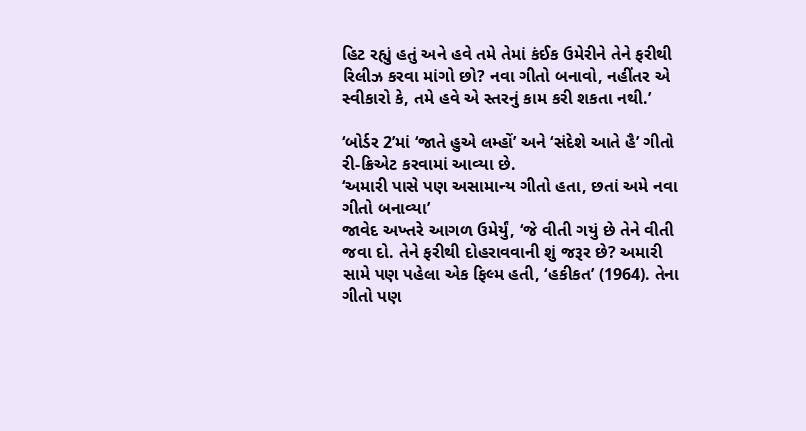હિટ રહ્યું હતું અને હવે તમે તેમાં કંઈક ઉમેરીને તેને ફરીથી રિલીઝ કરવા માંગો છો? નવા ગીતો બનાવો, નહીંતર એ સ્વીકારો કે, તમે હવે એ સ્તરનું કામ કરી શકતા નથી.’

‘બોર્ડર 2’માં ‘જાતે હુએ લમ્હોં’ અને ‘સંદેશે આતે હૈ’ ગીતો રી-ક્રિએટ કરવામાં આવ્યા છે.
‘અમારી પાસે પણ અસામાન્ય ગીતો હતા, છતાં અમે નવા ગીતો બનાવ્યા’
જાવેદ અખ્તરે આગળ ઉમેર્યું, ‘જે વીતી ગયું છે તેને વીતી જવા દો. તેને ફરીથી દોહરાવવાની શું જરૂર છે? અમારી સામે પણ પહેલા એક ફિલ્મ હતી, ‘હકીકત’ (1964). તેના ગીતો પણ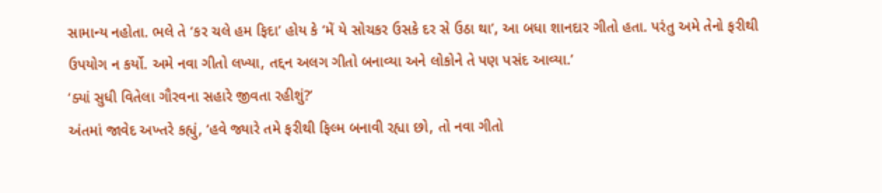સામાન્ય નહોતા. ભલે તે ‘કર ચલે હમ ફિદા’ હોય કે ‘મેં યે સોચકર ઉસકે દર સે ઉઠા થા’, આ બધા શાનદાર ગીતો હતા. પરંતુ અમે તેનો ફરીથી ઉપયોગ ન કર્યો. અમે નવા ગીતો લખ્યા, તદ્દન અલગ ગીતો બનાવ્યા અને લોકોને તે પણ પસંદ આવ્યા.’
‘ક્યાં સુધી વિતેલા ગૌરવના સહારે જીવતા રહીશું?’
અંતમાં જાવેદ અખ્તરે કહ્યું, ‘હવે જ્યારે તમે ફરીથી ફિલ્મ બનાવી રહ્યા છો, તો નવા ગીતો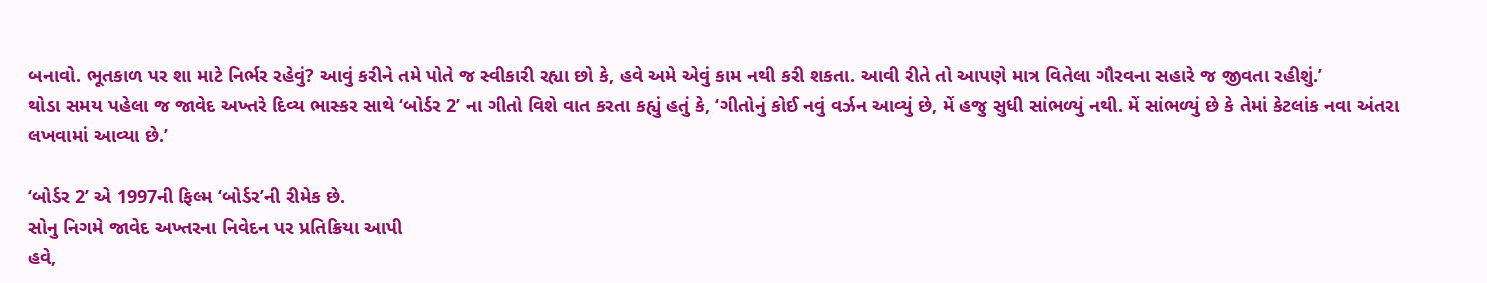બનાવો. ભૂતકાળ પર શા માટે નિર્ભર રહેવું? આવું કરીને તમે પોતે જ સ્વીકારી રહ્યા છો કે, હવે અમે એવું કામ નથી કરી શકતા. આવી રીતે તો આપણે માત્ર વિતેલા ગૌરવના સહારે જ જીવતા રહીશું.’
થોડા સમય પહેલા જ જાવેદ અખ્તરે દિવ્ય ભાસ્કર સાથે ‘બોર્ડર 2’ ના ગીતો વિશે વાત કરતા કહ્યું હતું કે, ‘ગીતોનું કોઈ નવું વર્ઝન આવ્યું છે, મેં હજુ સુધી સાંભળ્યું નથી. મેં સાંભળ્યું છે કે તેમાં કેટલાંક નવા અંતરા લખવામાં આવ્યા છે.’

‘બોર્ડર 2’ એ 1997ની ફિલ્મ ‘બોર્ડર’ની રીમેક છે.
સોનુ નિગમે જાવેદ અખ્તરના નિવેદન પર પ્રતિક્રિયા આપી
હવે,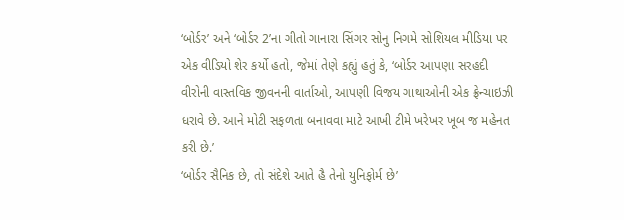‘બોર્ડર’ અને ‘બોર્ડર 2’ના ગીતો ગાનારા સિંગર સોનુ નિગમે સોશિયલ મીડિયા પર એક વીડિયો શેર કર્યો હતો, જેમાં તેણે કહ્યું હતું કે, ‘બોર્ડર આપણા સરહદી વીરોની વાસ્તવિક જીવનની વાર્તાઓ, આપણી વિજય ગાથાઓની એક ફ્રેન્ચાઇઝી ધરાવે છે. આને મોટી સફળતા બનાવવા માટે આખી ટીમે ખરેખર ખૂબ જ મહેનત કરી છે.’
‘બોર્ડર સૈનિક છે, તો સંદેશે આતે હૈ તેનો યુનિફોર્મ છે’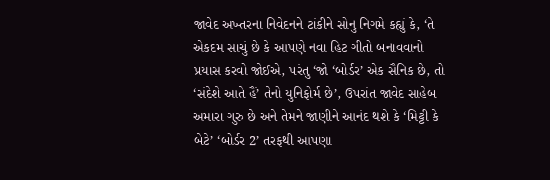જાવેદ અખ્તરના નિવેદનને ટાંકીને સોનુ નિગમે કહ્યું કે, ‘તે એકદમ સાચું છે કે આપણે નવા હિટ ગીતો બનાવવાનો પ્રયાસ કરવો જોઈએ, પરંતુ ‘જો ‘બોર્ડર’ એક સૈનિક છે, તો ‘સંદેશે આતે હૈં’ તેનો યુનિફોર્મ છે’, ઉપરાંત જાવેદ સાહેબ અમારા ગુરુ છે અને તેમને જાણીને આનંદ થશે કે ‘મિટ્ટી કે બેટે’ ‘બોર્ડર 2’ તરફથી આપણા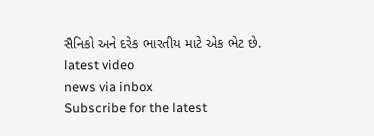સૈનિકો અને દરેક ભારતીય માટે એક ભેટ છે.
latest video
news via inbox
Subscribe for the latest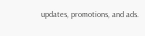updates, promotions, and ads.